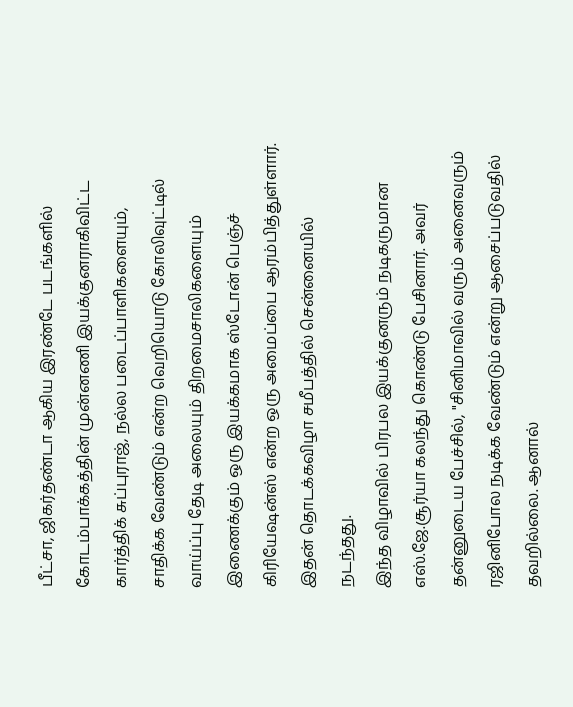பீட்சா, ஜிகர்தண்டா ஆகிய இரண்டே படங்களில் கோடம்பாக்கத்தின் முன்னணி இயக்குனராகிவிட்ட கார்த்திக் சுப்புராஜ், நல்ல படைப்பாளிகளையும், சாதிக்க வேண்டும் என்ற வெறியொடு கோலிவுட்டில் வாய்ப்பு தேடி அலையும் திறமைசாலிகளையும் இணைக்கும் ஒரு இயக்கமாக ஸ்டோன் பெஞ்ச் கிரியேஷன்ஸ் என்ற ஒரு அமைப்பை ஆரம்பித்துள்ளார். இதன் தொடக்கவிழா சமீபத்தில் சென்னையில் நடந்தது.
இந்த விழாவில் பிரபல இயக்குனரும் நடிகருமான எஸ்.ஜே.சூர்யா கலந்து கொண்டு பேசினார். அவர் தன்னுடைய பேச்சில், "சினிமாவில் வரும் அனைவரும் ரஜினிபோல நடிக்க வேண்டும் என்று ஆசைப்படுவதில் தவறில்லை. ஆனால்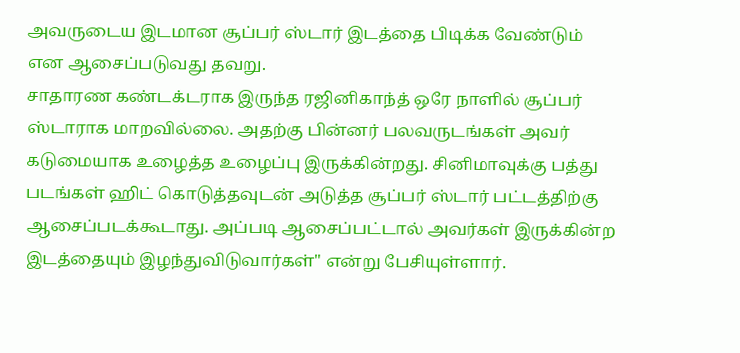அவருடைய இடமான சூப்பர் ஸ்டார் இடத்தை பிடிக்க வேண்டும் என ஆசைப்படுவது தவறு.
சாதாரண கண்டக்டராக இருந்த ரஜினிகாந்த் ஒரே நாளில் சூப்பர் ஸ்டாராக மாறவில்லை. அதற்கு பின்னர் பலவருடங்கள் அவர் கடுமையாக உழைத்த உழைப்பு இருக்கின்றது. சினிமாவுக்கு பத்து படங்கள் ஹிட் கொடுத்தவுடன் அடுத்த சூப்பர் ஸ்டார் பட்டத்திற்கு ஆசைப்படக்கூடாது. அப்படி ஆசைப்பட்டால் அவர்கள் இருக்கின்ற இடத்தையும் இழந்துவிடுவார்கள்" என்று பேசியுள்ளார்.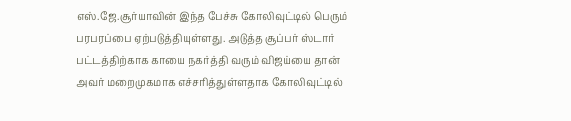எஸ்.ஜே.சூர்யாவின் இந்த பேச்சு கோலிவுட்டில் பெரும் பரபரப்பை ஏற்படுத்தியுள்ளது. அடுத்த சூப்பர் ஸ்டார் பட்டத்திற்காக காயை நகர்த்தி வரும் விஜய்யை தான் அவர் மறைமுகமாக எச்சரித்துள்ளதாக கோலிவுட்டில்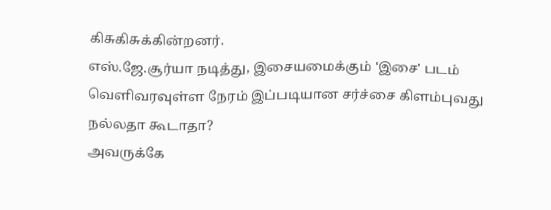கிசுகிசுக்கின்றனர்.
எஸ்.ஜே.சூர்யா நடித்து, இசையமைக்கும் 'இசை' படம் வெளிவரவுள்ள நேரம் இப்படியான சர்ச்சை கிளம்புவது நல்லதா கூடாதா?
அவருக்கே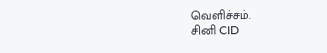வெளிச்சம்.
சினி CID